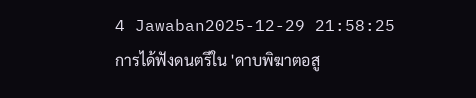4 Jawaban2025-12-29 21:58:25
การได้ฟังดนตรีใน 'ดาบพิฆาตอสู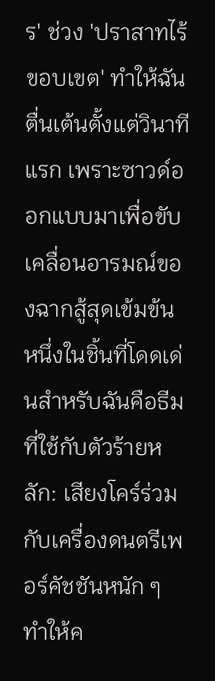ร' ช่วง 'ปราสาทไร้ขอบเขต' ทำให้ฉันตื่นเต้นตั้งแต่วินาทีแรก เพราะซาวด์ออกแบบมาเพื่อขับเคลื่อนอารมณ์ของฉากสู้สุดเข้มข้น
หนึ่งในชิ้นที่โดดเด่นสำหรับฉันคือธีมที่ใช้กับตัวร้ายหลัก: เสียงโคร์ร่วมกับเครื่องดนตรีเพอร์คัชชันหนัก ๆ ทำให้ค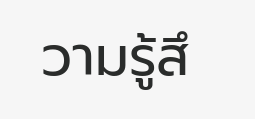วามรู้สึ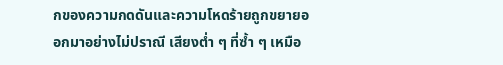กของความกดดันและความโหดร้ายถูกขยายออกมาอย่างไม่ปราณี เสียงต่ำ ๆ ที่ซ้ำ ๆ เหมือ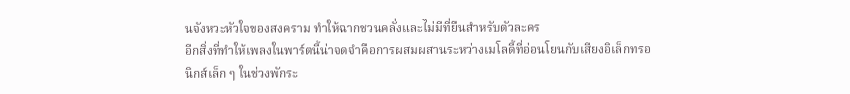นจังหวะหัวใจของสงคราม ทำให้ฉากชวนคลั่งและไม่มีที่ยืนสำหรับตัวละคร
อีกสิ่งที่ทำให้เพลงในพาร์ตนี้น่าจดจำคือการผสมผสานระหว่างเมโลดี้ที่อ่อนโยนกับเสียงอิเล็กทรอนิกส์เล็ก ๆ ในช่วงพักระ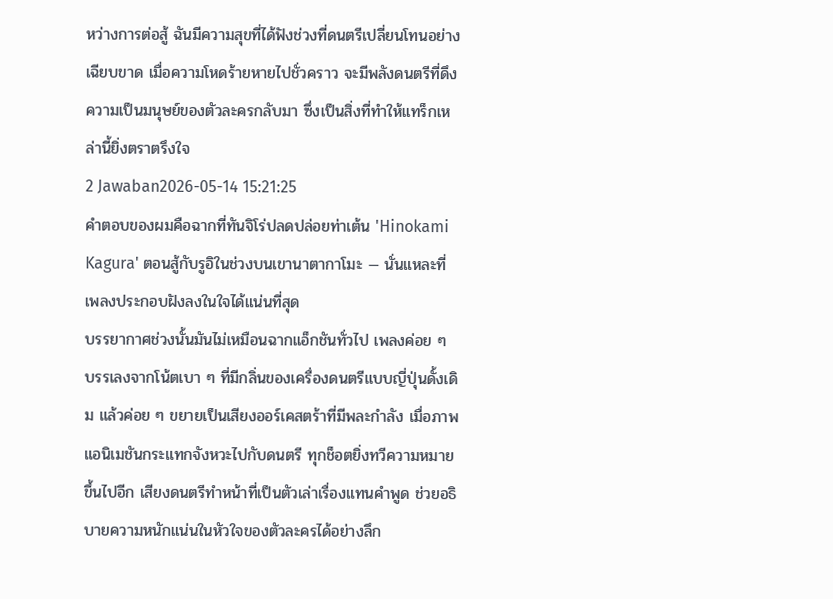หว่างการต่อสู้ ฉันมีความสุขที่ได้ฟังช่วงที่ดนตรีเปลี่ยนโทนอย่างเฉียบขาด เมื่อความโหดร้ายหายไปชั่วคราว จะมีพลังดนตรีที่ดึงความเป็นมนุษย์ของตัวละครกลับมา ซึ่งเป็นสิ่งที่ทำให้แทร็กเหล่านี้ยิ่งตราตรึงใจ
2 Jawaban2026-05-14 15:21:25
คำตอบของผมคือฉากที่ทันจิโร่ปลดปล่อยท่าเต้น 'Hinokami Kagura' ตอนสู้กับรูอิในช่วงบนเขานาตากาโมะ — นั่นแหละที่เพลงประกอบฝังลงในใจได้แน่นที่สุด
บรรยากาศช่วงนั้นมันไม่เหมือนฉากแอ็กชันทั่วไป เพลงค่อย ๆ บรรเลงจากโน้ตเบา ๆ ที่มีกลิ่นของเครื่องดนตรีแบบญี่ปุ่นดั้งเดิม แล้วค่อย ๆ ขยายเป็นเสียงออร์เคสตร้าที่มีพละกำลัง เมื่อภาพแอนิเมชันกระแทกจังหวะไปกับดนตรี ทุกช็อตยิ่งทวีความหมายขึ้นไปอีก เสียงดนตรีทำหน้าที่เป็นตัวเล่าเรื่องแทนคำพูด ช่วยอธิบายความหนักแน่นในหัวใจของตัวละครได้อย่างลึก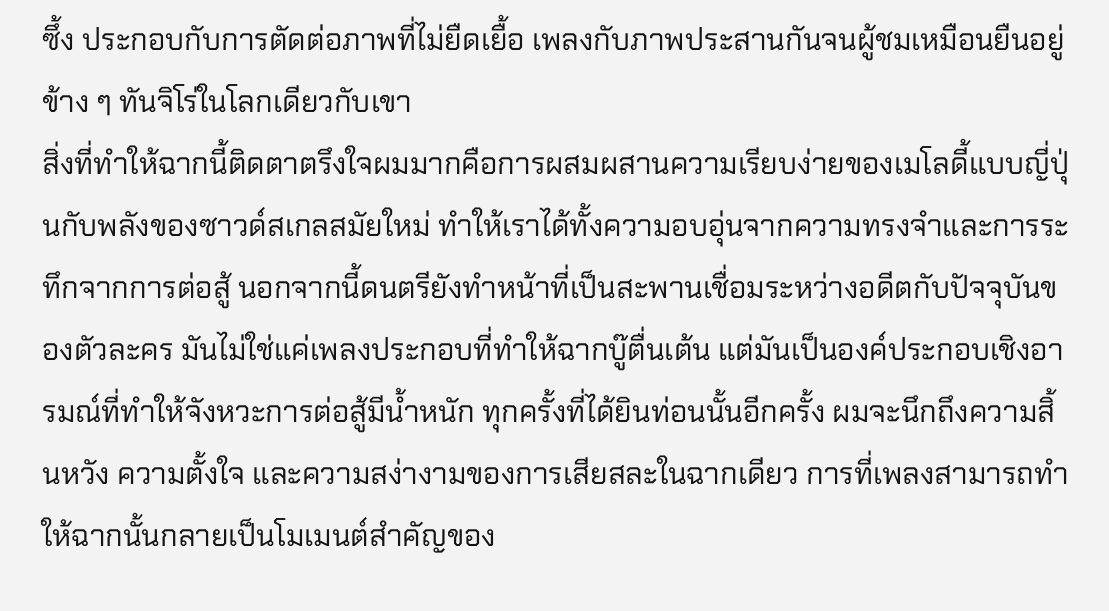ซึ้ง ประกอบกับการตัดต่อภาพที่ไม่ยืดเยื้อ เพลงกับภาพประสานกันจนผู้ชมเหมือนยืนอยู่ข้าง ๆ ทันจิโร่ในโลกเดียวกับเขา
สิ่งที่ทำให้ฉากนี้ติดตาตรึงใจผมมากคือการผสมผสานความเรียบง่ายของเมโลดี้แบบญี่ปุ่นกับพลังของซาวด์สเกลสมัยใหม่ ทำให้เราได้ทั้งความอบอุ่นจากความทรงจำและการระทึกจากการต่อสู้ นอกจากนี้ดนตรียังทำหน้าที่เป็นสะพานเชื่อมระหว่างอดีตกับปัจจุบันของตัวละคร มันไม่ใช่แค่เพลงประกอบที่ทำให้ฉากบู๊ตื่นเต้น แต่มันเป็นองค์ประกอบเชิงอารมณ์ที่ทำให้จังหวะการต่อสู้มีน้ำหนัก ทุกครั้งที่ได้ยินท่อนนั้นอีกครั้ง ผมจะนึกถึงความสิ้นหวัง ความตั้งใจ และความสง่างามของการเสียสละในฉากเดียว การที่เพลงสามารถทำให้ฉากนั้นกลายเป็นโมเมนต์สำคัญของ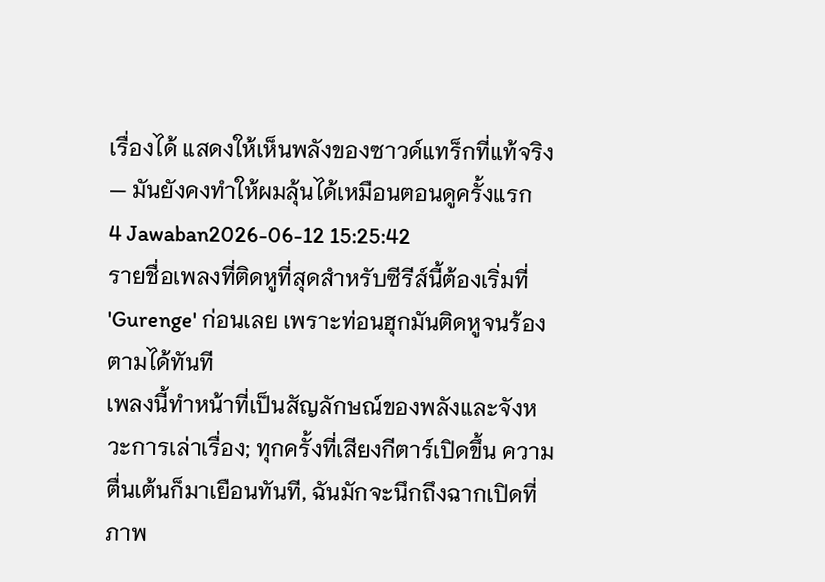เรื่องได้ แสดงให้เห็นพลังของซาวด์แทร็กที่แท้จริง — มันยังคงทำให้ผมลุ้นได้เหมือนตอนดูครั้งแรก
4 Jawaban2026-06-12 15:25:42
รายชื่อเพลงที่ติดหูที่สุดสำหรับซีรีส์นี้ต้องเริ่มที่ 'Gurenge' ก่อนเลย เพราะท่อนฮุกมันติดหูจนร้องตามได้ทันที
เพลงนี้ทำหน้าที่เป็นสัญลักษณ์ของพลังและจังหวะการเล่าเรื่อง; ทุกครั้งที่เสียงกีตาร์เปิดขึ้น ความตื่นเต้นก็มาเยือนทันที, ฉันมักจะนึกถึงฉากเปิดที่ภาพ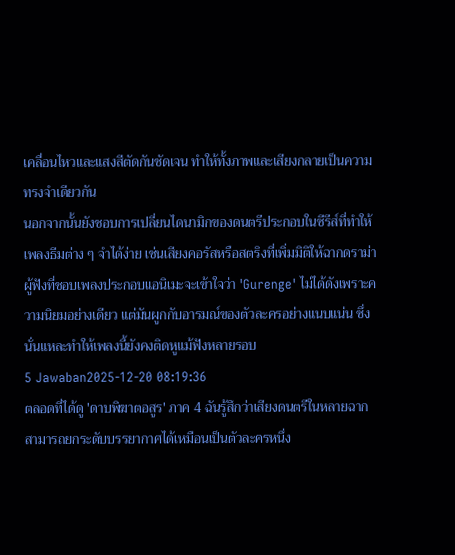เคลื่อนไหวและแสงสีตัดกันชัดเจน ทำให้ทั้งภาพและเสียงกลายเป็นความทรงจำเดียวกัน
นอกจากนั้นยังชอบการเปลี่ยนไดนามิกของดนตรีประกอบในซีรีส์ที่ทำให้เพลงธีมต่าง ๆ จำได้ง่าย เช่นเสียงคอรัสหรือสตริงที่เพิ่มมิติให้ฉากดราม่า ผู้ฟังที่ชอบเพลงประกอบแอนิเมะจะเข้าใจว่า 'Gurenge' ไม่ได้ดังเพราะความนิยมอย่างเดียว แต่มันผูกกับอารมณ์ของตัวละครอย่างแนบแน่น ซึ่งนั่นแหละทำให้เพลงนี้ยังคงติดหูแม้ฟังหลายรอบ
5 Jawaban2025-12-20 08:19:36
ตลอดที่ได้ดู 'ดาบพิฆาตอสูร' ภาค 4 ฉันรู้สึกว่าเสียงดนตรีในหลายฉากสามารถยกระดับบรรยากาศได้เหมือนเป็นตัวละครหนึ่ง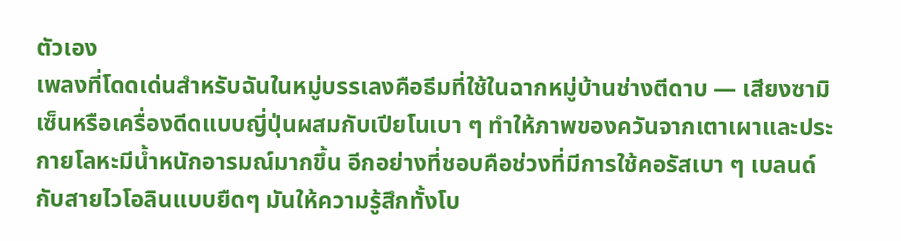ตัวเอง
เพลงที่โดดเด่นสำหรับฉันในหมู่บรรเลงคือธีมที่ใช้ในฉากหมู่บ้านช่างตีดาบ — เสียงซามิเซ็นหรือเครื่องดีดแบบญี่ปุ่นผสมกับเปียโนเบา ๆ ทำให้ภาพของควันจากเตาเผาและประกายโลหะมีน้ำหนักอารมณ์มากขึ้น อีกอย่างที่ชอบคือช่วงที่มีการใช้คอรัสเบา ๆ เบลนด์กับสายไวโอลินแบบยืดๆ มันให้ความรู้สึกทั้งโบ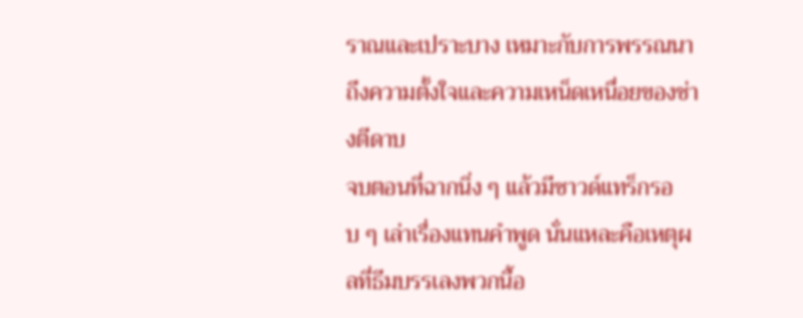ราณและเปราะบาง เหมาะกับการพรรณนาถึงความตั้งใจและความเหน็ดเหนื่อยของช่างตีดาบ
จบตอนที่ฉากนิ่ง ๆ แล้วมีซาวด์แทร็กรอบ ๆ เล่าเรื่องแทนคำพูด นั่นแหละคือเหตุผลที่ธีมบรรเลงพวกนี้อ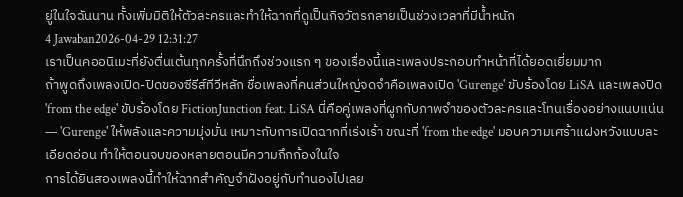ยู่ในใจฉันนาน ทั้งเพิ่มมิติให้ตัวละครและทำให้ฉากที่ดูเป็นกิจวัตรกลายเป็นช่วงเวลาที่มีน้ำหนัก
4 Jawaban2026-04-29 12:31:27
เราเป็นคออนิเมะที่ยังตื่นเต้นทุกครั้งที่นึกถึงช่วงแรก ๆ ของเรื่องนี้และเพลงประกอบทำหน้าที่ได้ยอดเยี่ยมมาก
ถ้าพูดถึงเพลงเปิด-ปิดของซีรีส์ทีวีหลัก ชื่อเพลงที่คนส่วนใหญ่จดจำคือเพลงเปิด 'Gurenge' ขับร้องโดย LiSA และเพลงปิด 'from the edge' ขับร้องโดย FictionJunction feat. LiSA นี่คือคู่เพลงที่ผูกกับภาพจำของตัวละครและโทนเรื่องอย่างแนบแน่น — 'Gurenge' ให้พลังและความมุ่งมั่น เหมาะกับการเปิดฉากที่เร่งเร้า ขณะที่ 'from the edge' มอบความเศร้าแฝงหวังแบบละเอียดอ่อน ทำให้ตอนจบของหลายตอนมีความกึกก้องในใจ
การได้ยินสองเพลงนี้ทำให้ฉากสำคัญจำฝังอยู่กับทำนองไปเลย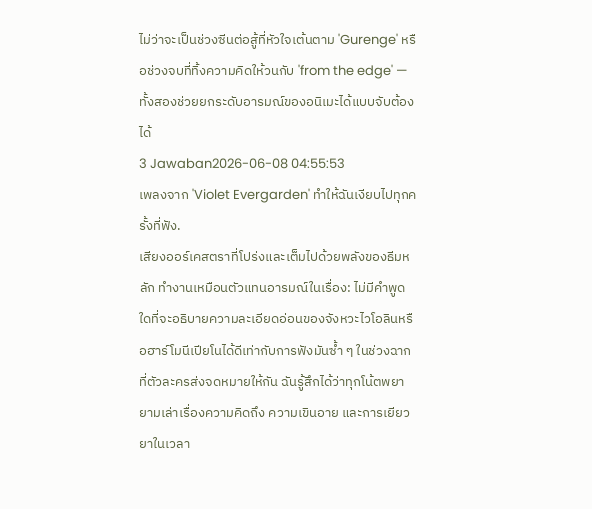ไม่ว่าจะเป็นช่วงซีนต่อสู้ที่หัวใจเต้นตาม 'Gurenge' หรือช่วงจบที่ทิ้งความคิดให้วนกับ 'from the edge' — ทั้งสองช่วยยกระดับอารมณ์ของอนิเมะได้แบบจับต้องได้
3 Jawaban2026-06-08 04:55:53
เพลงจาก 'Violet Evergarden' ทำให้ฉันเงียบไปทุกครั้งที่ฟัง.
เสียงออร์เคสตราที่โปร่งและเต็มไปด้วยพลังของธีมหลัก ทำงานเหมือนตัวแทนอารมณ์ในเรื่อง: ไม่มีคำพูดใดที่จะอธิบายความละเอียดอ่อนของจังหวะไวโอลินหรือฮาร์โมนีเปียโนได้ดีเท่ากับการฟังมันซ้ำ ๆ ในช่วงฉากที่ตัวละครส่งจดหมายให้กัน ฉันรู้สึกได้ว่าทุกโน้ตพยายามเล่าเรื่องความคิดถึง ความเขินอาย และการเยียวยาในเวลา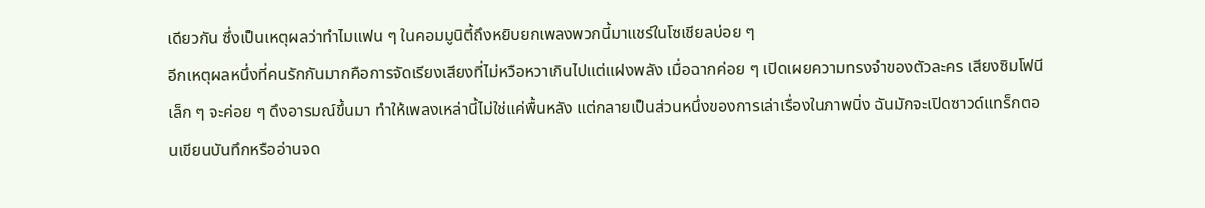เดียวกัน ซึ่งเป็นเหตุผลว่าทำไมแฟน ๆ ในคอมมูนิตี้ถึงหยิบยกเพลงพวกนี้มาแชร์ในโซเชียลบ่อย ๆ
อีกเหตุผลหนึ่งที่คนรักกันมากคือการจัดเรียงเสียงที่ไม่หวือหวาเกินไปแต่แฝงพลัง เมื่อฉากค่อย ๆ เปิดเผยความทรงจำของตัวละคร เสียงซิมโฟนีเล็ก ๆ จะค่อย ๆ ดึงอารมณ์ขึ้นมา ทำให้เพลงเหล่านี้ไม่ใช่แค่พื้นหลัง แต่กลายเป็นส่วนหนึ่งของการเล่าเรื่องในภาพนิ่ง ฉันมักจะเปิดซาวด์แทร็กตอนเขียนบันทึกหรืออ่านจด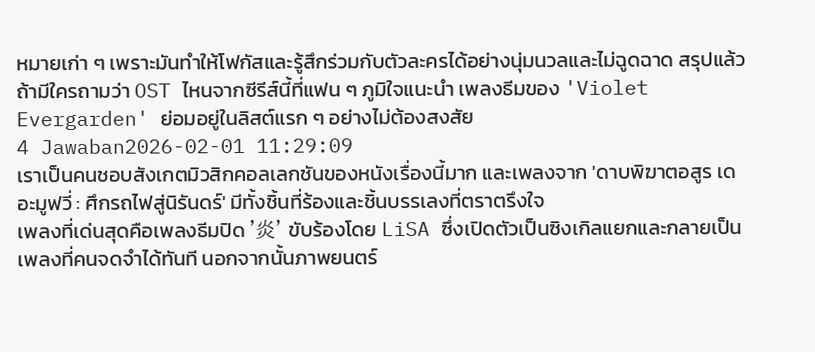หมายเก่า ๆ เพราะมันทำให้โฟกัสและรู้สึกร่วมกับตัวละครได้อย่างนุ่มนวลและไม่ฉูดฉาด สรุปแล้ว ถ้ามีใครถามว่า OST ไหนจากซีรีส์นี้ที่แฟน ๆ ภูมิใจแนะนำ เพลงธีมของ 'Violet Evergarden' ย่อมอยู่ในลิสต์แรก ๆ อย่างไม่ต้องสงสัย
4 Jawaban2026-02-01 11:29:09
เราเป็นคนชอบสังเกตมิวสิกคอลเลกชันของหนังเรื่องนี้มาก และเพลงจาก 'ดาบพิฆาตอสูร เดอะมูฟวี่ : ศึกรถไฟสู่นิรันดร์' มีทั้งชิ้นที่ร้องและชิ้นบรรเลงที่ตราตรึงใจ
เพลงที่เด่นสุดคือเพลงธีมปิด '炎' ขับร้องโดย LiSA ซึ่งเปิดตัวเป็นซิงเกิลแยกและกลายเป็นเพลงที่คนจดจำได้ทันที นอกจากนั้นภาพยนตร์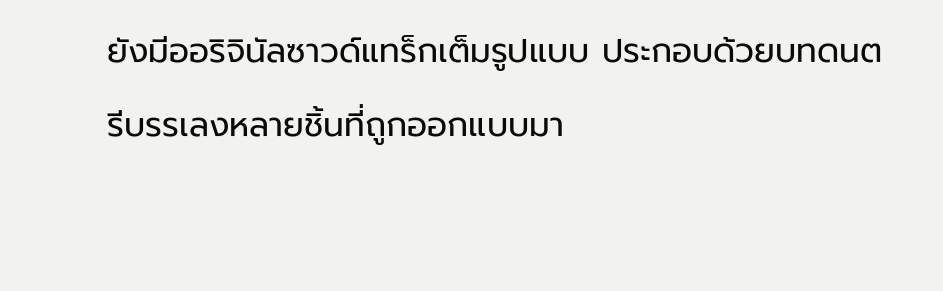ยังมีออริจินัลซาวด์แทร็กเต็มรูปแบบ ประกอบด้วยบทดนตรีบรรเลงหลายชิ้นที่ถูกออกแบบมา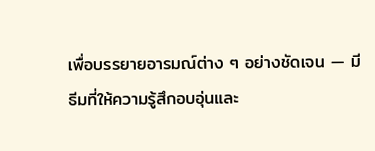เพื่อบรรยายอารมณ์ต่าง ๆ อย่างชัดเจน — มีธีมที่ให้ความรู้สึกอบอุ่นและ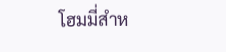โฮมมี่สำห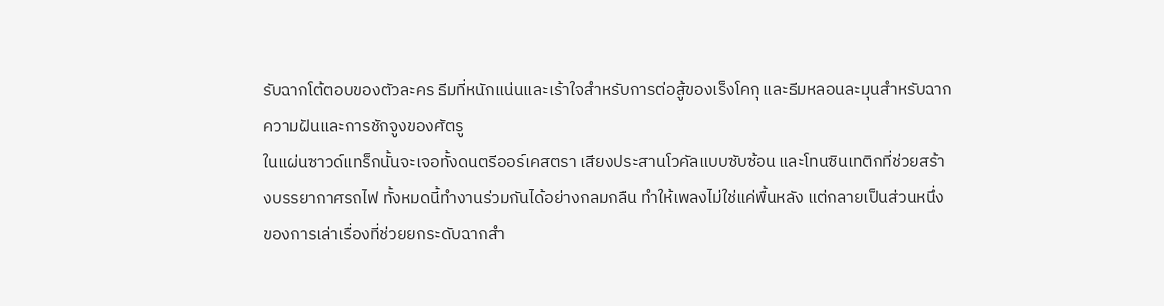รับฉากโต้ตอบของตัวละคร ธีมที่หนักแน่นและเร้าใจสำหรับการต่อสู้ของเร็งโคกุ และธีมหลอนละมุนสำหรับฉากความฝันและการชักจูงของศัตรู
ในแผ่นซาวด์แทร็กนั้นจะเจอทั้งดนตรีออร์เคสตรา เสียงประสานโวคัลแบบซับซ้อน และโทนซินเทติกที่ช่วยสร้างบรรยากาศรถไฟ ทั้งหมดนี้ทำงานร่วมกันได้อย่างกลมกลืน ทำให้เพลงไม่ใช่แค่พื้นหลัง แต่กลายเป็นส่วนหนึ่งของการเล่าเรื่องที่ช่วยยกระดับฉากสำ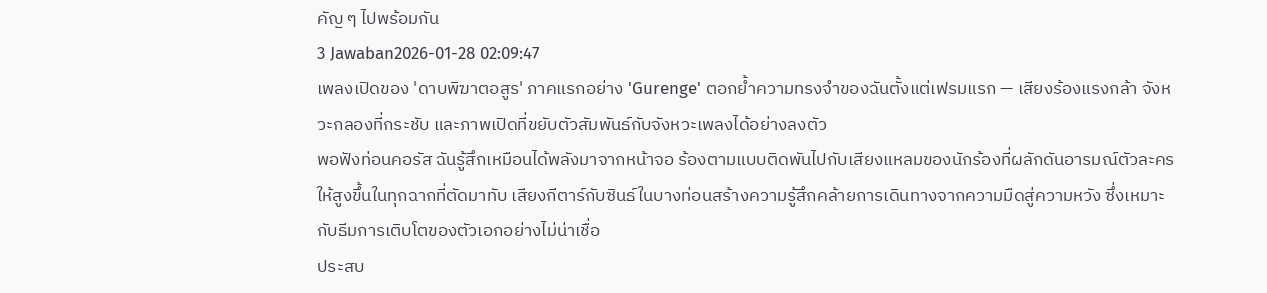คัญ ๆ ไปพร้อมกัน
3 Jawaban2026-01-28 02:09:47
เพลงเปิดของ 'ดาบพิฆาตอสูร' ภาคแรกอย่าง 'Gurenge' ตอกย้ำความทรงจำของฉันตั้งแต่เฟรมแรก — เสียงร้องแรงกล้า จังหวะกลองที่กระชับ และภาพเปิดที่ขยับตัวสัมพันธ์กับจังหวะเพลงได้อย่างลงตัว
พอฟังท่อนคอรัส ฉันรู้สึกเหมือนได้พลังมาจากหน้าจอ ร้องตามแบบติดพันไปกับเสียงแหลมของนักร้องที่ผลักดันอารมณ์ตัวละครให้สูงขึ้นในทุกฉากที่ตัดมาทับ เสียงกีตาร์กับซินธ์ในบางท่อนสร้างความรู้สึกคล้ายการเดินทางจากความมืดสู่ความหวัง ซึ่งเหมาะกับธีมการเติบโตของตัวเอกอย่างไม่น่าเชื่อ
ประสบ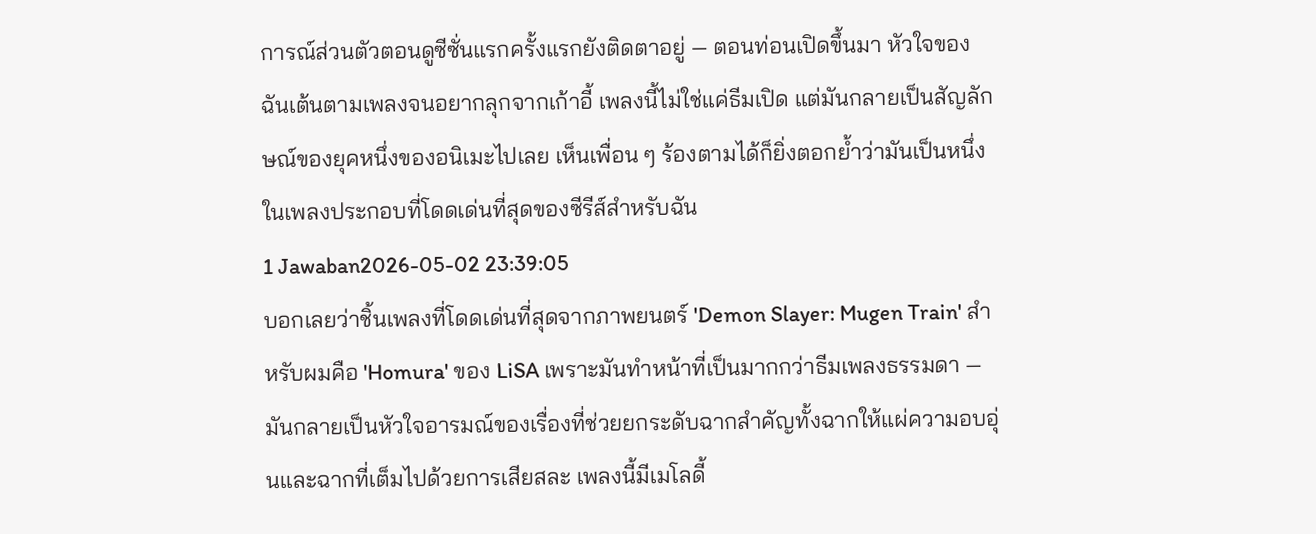การณ์ส่วนตัวตอนดูซีซั่นแรกครั้งแรกยังติดตาอยู่ — ตอนท่อนเปิดขึ้นมา หัวใจของฉันเต้นตามเพลงจนอยากลุกจากเก้าอี้ เพลงนี้ไม่ใช่แค่ธีมเปิด แต่มันกลายเป็นสัญลักษณ์ของยุคหนึ่งของอนิเมะไปเลย เห็นเพื่อน ๆ ร้องตามได้ก็ยิ่งตอกย้ำว่ามันเป็นหนึ่งในเพลงประกอบที่โดดเด่นที่สุดของซีรีส์สำหรับฉัน
1 Jawaban2026-05-02 23:39:05
บอกเลยว่าชิ้นเพลงที่โดดเด่นที่สุดจากภาพยนตร์ 'Demon Slayer: Mugen Train' สำหรับผมคือ 'Homura' ของ LiSA เพราะมันทำหน้าที่เป็นมากกว่าธีมเพลงธรรมดา — มันกลายเป็นหัวใจอารมณ์ของเรื่องที่ช่วยยกระดับฉากสำคัญทั้งฉากให้แผ่ความอบอุ่นและฉากที่เต็มไปด้วยการเสียสละ เพลงนี้มีเมโลดี้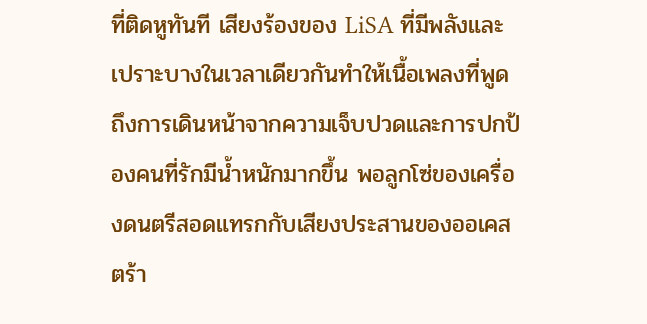ที่ติดหูทันที เสียงร้องของ LiSA ที่มีพลังและเปราะบางในเวลาเดียวกันทำให้เนื้อเพลงที่พูดถึงการเดินหน้าจากความเจ็บปวดและการปกป้องคนที่รักมีน้ำหนักมากขึ้น พอลูกโซ่ของเครื่องดนตรีสอดแทรกกับเสียงประสานของออเคสตร้า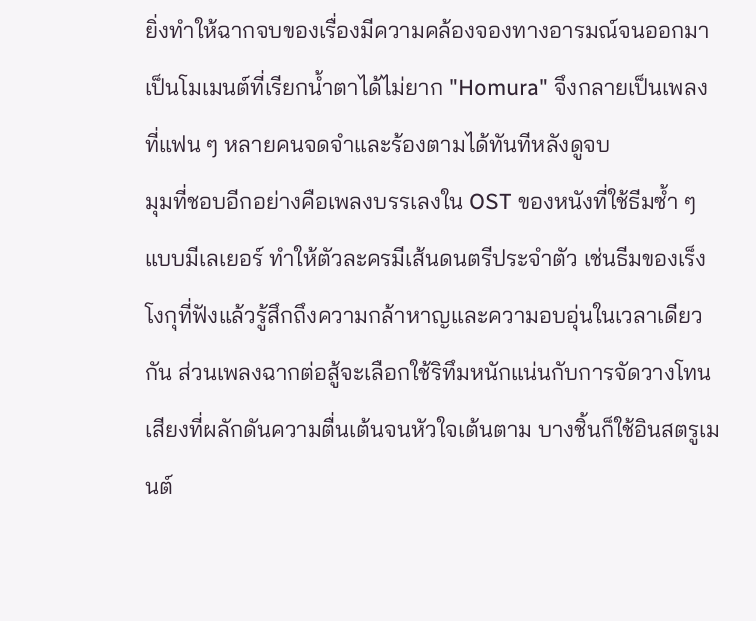ยิ่งทำให้ฉากจบของเรื่องมีความคล้องจองทางอารมณ์จนออกมาเป็นโมเมนต์ที่เรียกน้ำตาได้ไม่ยาก "Homura" จึงกลายเป็นเพลงที่แฟน ๆ หลายคนจดจำและร้องตามได้ทันทีหลังดูจบ
มุมที่ชอบอีกอย่างคือเพลงบรรเลงใน OST ของหนังที่ใช้ธีมซ้ำ ๆ แบบมีเลเยอร์ ทำให้ตัวละครมีเส้นดนตรีประจำตัว เช่นธีมของเร็งโงกุที่ฟังแล้วรู้สึกถึงความกล้าหาญและความอบอุ่นในเวลาเดียวกัน ส่วนเพลงฉากต่อสู้จะเลือกใช้ริทึมหนักแน่นกับการจัดวางโทนเสียงที่ผลักดันความตื่นเต้นจนหัวใจเต้นตาม บางชิ้นก็ใช้อินสตรูเมนต์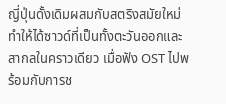ญี่ปุ่นดั้งเดิมผสมกับสตริงสมัยใหม่ ทำให้ได้ซาวด์ที่เป็นทั้งตะวันออกและสากลในคราวเดียว เมื่อฟัง OST ไปพร้อมกับการช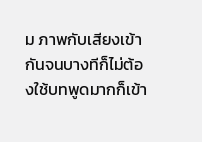ม ภาพกับเสียงเข้ากันจนบางทีก็ไม่ต้องใช้บทพูดมากก็เข้า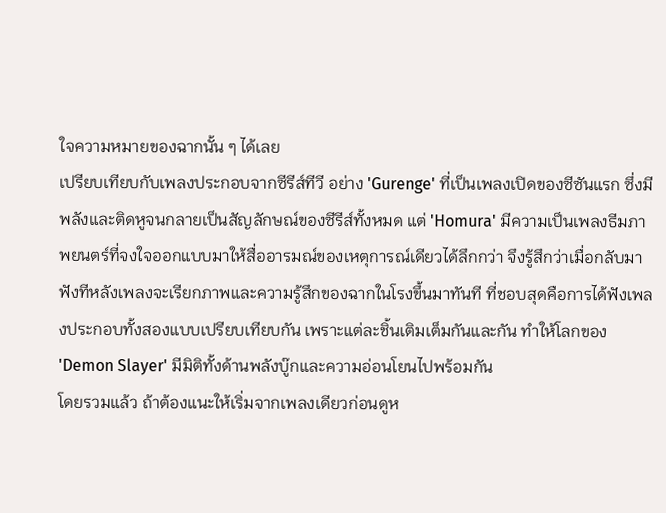ใจความหมายของฉากนั้น ๆ ได้เลย
เปรียบเทียบกับเพลงประกอบจากซีรีส์ทีวี อย่าง 'Gurenge' ที่เป็นเพลงเปิดของซีซันแรก ซึ่งมีพลังและติดหูจนกลายเป็นสัญลักษณ์ของซีรีส์ทั้งหมด แต่ 'Homura' มีความเป็นเพลงธีมภาพยนตร์ที่จงใจออกแบบมาให้สื่ออารมณ์ของเหตุการณ์เดียวได้ลึกกว่า จึงรู้สึกว่าเมื่อกลับมาฟังทีหลังเพลงจะเรียกภาพและความรู้สึกของฉากในโรงขึ้นมาทันที ที่ชอบสุดคือการได้ฟังเพลงประกอบทั้งสองแบบเปรียบเทียบกัน เพราะแต่ละชิ้นเติมเต็มกันและกัน ทำให้โลกของ 'Demon Slayer' มีมิติทั้งด้านพลังบู๊กและความอ่อนโยนไปพร้อมกัน
โดยรวมแล้ว ถ้าต้องแนะให้เริ่มจากเพลงเดียวก่อนดูห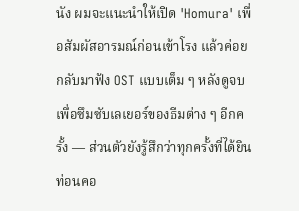นัง ผมจะแนะนำให้เปิด 'Homura' เพื่อสัมผัสอารมณ์ก่อนเข้าโรง แล้วค่อยกลับมาฟัง OST แบบเต็ม ๆ หลังดูจบ เพื่อซึมซับเลเยอร์ของธีมต่าง ๆ อีกครั้ง — ส่วนตัวยังรู้สึกว่าทุกครั้งที่ได้ยินท่อนคอ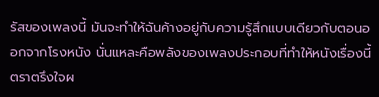รัสของเพลงนี้ มันจะทำให้ฉันค้างอยู่กับความรู้สึกแบบเดียวกับตอนออกจากโรงหนัง นั่นแหละคือพลังของเพลงประกอบที่ทำให้หนังเรื่องนี้ตราตรึงใจผ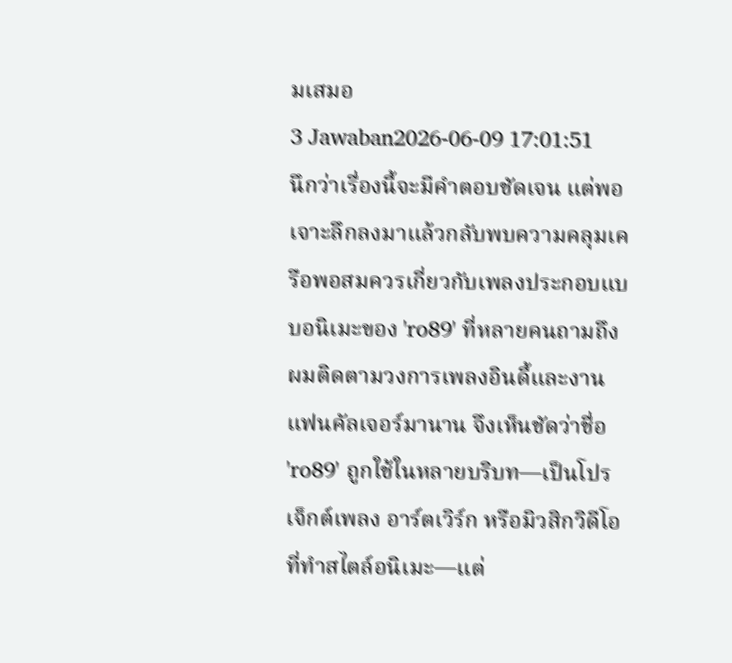มเสมอ
3 Jawaban2026-06-09 17:01:51
นึกว่าเรื่องนี้จะมีคำตอบชัดเจน แต่พอเจาะลึกลงมาแล้วกลับพบความคลุมเครือพอสมควรเกี่ยวกับเพลงประกอบแบบอนิเมะของ 'ro89' ที่หลายคนถามถึง
ผมติดตามวงการเพลงอินดี้และงานแฟนคัลเจอร์มานาน จึงเห็นชัดว่าชื่อ 'ro89' ถูกใช้ในหลายบริบท—เป็นโปรเจ็กต์เพลง อาร์ตเวิร์ก หรือมิวสิกวิดีโอที่ทำสไตล์อนิเมะ—แต่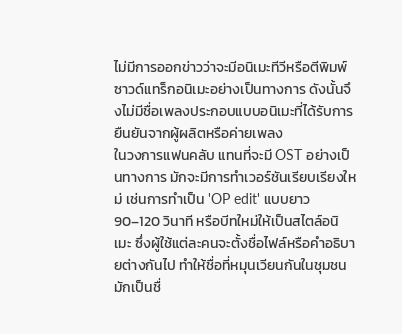ไม่มีการออกข่าวว่าจะมีอนิเมะทีวีหรือตีพิมพ์ซาวด์แทร็กอนิเมะอย่างเป็นทางการ ดังนั้นจึงไม่มีชื่อเพลงประกอบแบบอนิเมะที่ได้รับการยืนยันจากผู้ผลิตหรือค่ายเพลง
ในวงการแฟนคลับ แทนที่จะมี OST อย่างเป็นทางการ มักจะมีการทำเวอร์ชันเรียบเรียงใหม่ เช่นการทำเป็น 'OP edit' แบบยาว 90–120 วินาที หรือบีทใหม่ให้เป็นสไตล์อนิเมะ ซึ่งผู้ใช้แต่ละคนจะตั้งชื่อไฟล์หรือคำอธิบายต่างกันไป ทำให้ชื่อที่หมุนเวียนกันในชุมชนมักเป็นชื่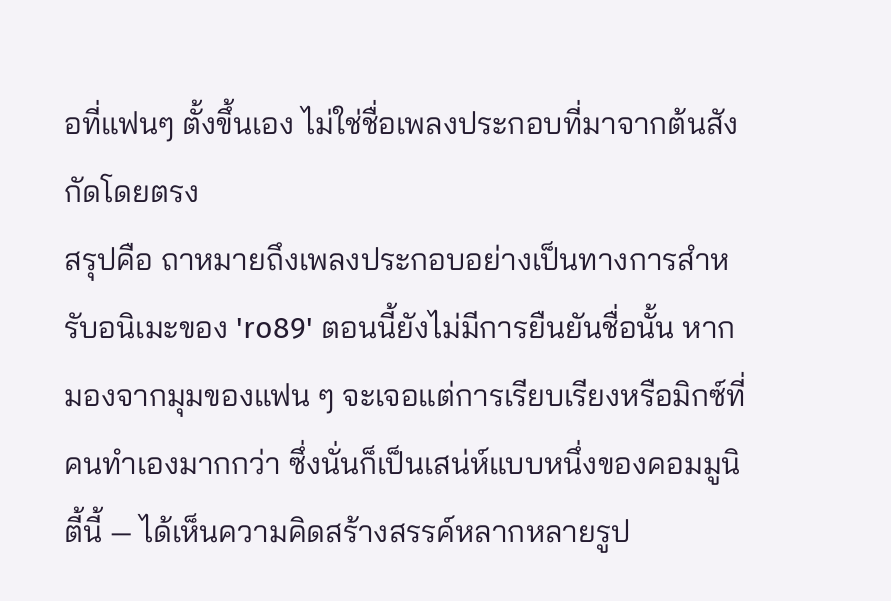อที่แฟนๆ ตั้งขึ้นเอง ไม่ใช่ชื่อเพลงประกอบที่มาจากต้นสังกัดโดยตรง
สรุปคือ ถาหมายถึงเพลงประกอบอย่างเป็นทางการสำหรับอนิเมะของ 'ro89' ตอนนี้ยังไม่มีการยืนยันชื่อนั้น หากมองจากมุมของแฟน ๆ จะเจอแต่การเรียบเรียงหรือมิกซ์ที่คนทำเองมากกว่า ซึ่งนั่นก็เป็นเสน่ห์แบบหนึ่งของคอมมูนิตี้นี้ — ได้เห็นความคิดสร้างสรรค์หลากหลายรูป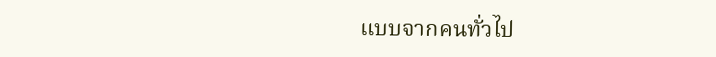แบบจากคนทั่วไป